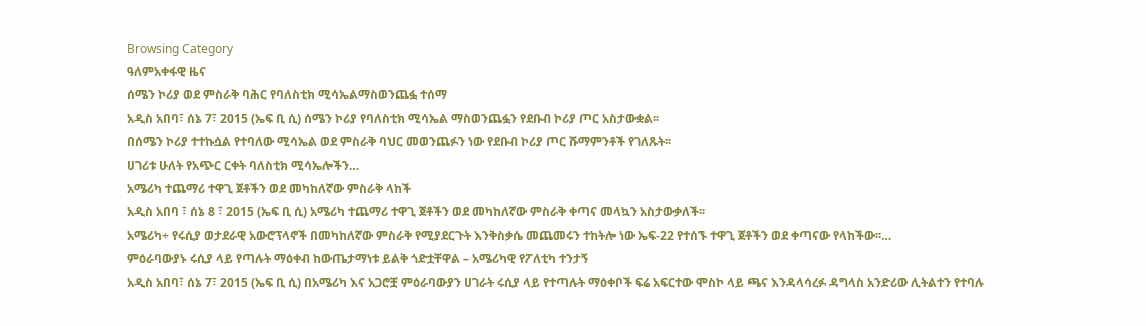Browsing Category
ዓለምአቀፋዊ ዜና
ሰሜን ኮሪያ ወደ ምስራቅ ባሕር የባለስቲክ ሚሳኤልማስወንጨፏ ተሰማ
አዲስ አበባ፣ ሰኔ 7፣ 2015 (ኤፍ ቢ ሲ) ሰሜን ኮሪያ የባለስቲክ ሚሳኤል ማስወንጨፏን የደቡብ ኮሪያ ጦር አስታውቋል፡፡
በሰሜን ኮሪያ ተተኩሷል የተባለው ሚሳኤል ወደ ምስራቅ ባህር መወንጨፉን ነው የደቡብ ኮሪያ ጦር ሹማምንቶች የገለጹት፡፡
ሀገሪቱ ሁለት የአጭር ርቀት ባለስቲክ ሚሳኤሎችን…
አሜሪካ ተጨማሪ ተዋጊ ጀቶችን ወደ መካከለኛው ምስራቅ ላከች
አዲስ አበባ ፣ ሰኔ 8 ፣ 2015 (ኤፍ ቢ ሲ) አሜሪካ ተጨማሪ ተዋጊ ጀቶችን ወደ መካከለኛው ምስራቅ ቀጣና መላኳን አስታውቃለች፡፡
አሜሪካ÷ የሩሲያ ወታደራዊ አውሮፕላኖች በመካከለኛው ምስራቅ የሚያደርጉት እንቅስቃሴ መጨመሩን ተከትሎ ነው ኤፍ-22 የተሰኙ ተዋጊ ጀቶችን ወደ ቀጣናው የላከችው፡፡…
ምዕራባውያኑ ሩሲያ ላይ የጣሉት ማዕቀብ ከውጤታማነቱ ይልቅ ጎድቷቸዋል – አሜሪካዊ የፖለቲካ ተንታኝ
አዲስ አበባ፣ ሰኔ 7፣ 2015 (ኤፍ ቢ ሲ) በአሜሪካ እና አጋሮቿ ምዕራባውያን ሀገራት ሩሲያ ላይ የተጣሉት ማዕቀቦች ፍሬ አፍርተው ሞስኮ ላይ ጫና እንዳላሳረፉ ዳግላስ አንድሪው ሊትልተን የተባሉ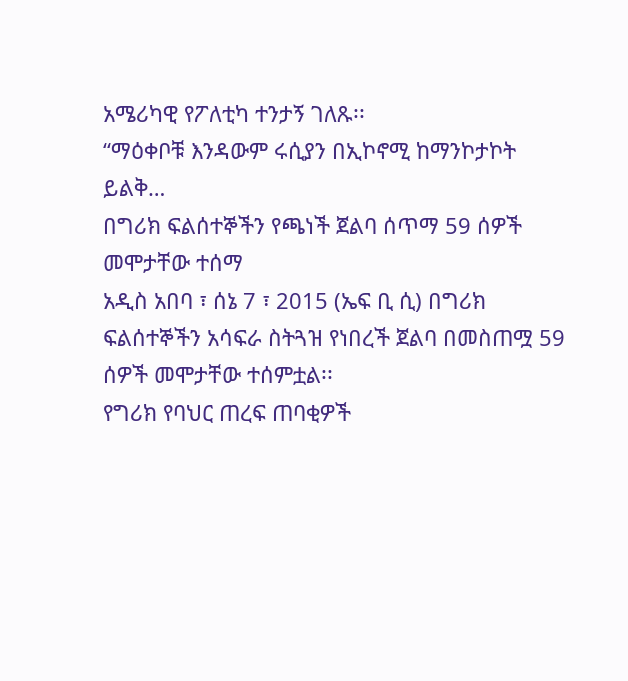አሜሪካዊ የፖለቲካ ተንታኝ ገለጹ፡፡
“ማዕቀቦቹ እንዳውም ሩሲያን በኢኮኖሚ ከማንኮታኮት ይልቅ…
በግሪክ ፍልሰተኞችን የጫነች ጀልባ ሰጥማ 59 ሰዎች መሞታቸው ተሰማ
አዲስ አበባ ፣ ሰኔ 7 ፣ 2015 (ኤፍ ቢ ሲ) በግሪክ ፍልሰተኞችን አሳፍራ ስትጓዝ የነበረች ጀልባ በመስጠሟ 59 ሰዎች መሞታቸው ተሰምቷል፡፡
የግሪክ የባህር ጠረፍ ጠባቂዎች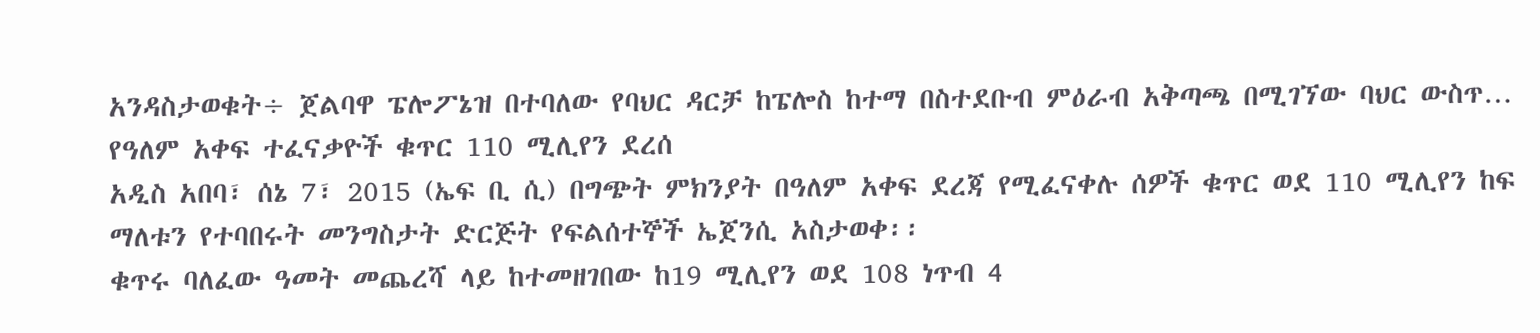አንዳስታወቁት÷ ጀልባዋ ፔሎፖኔዝ በተባለው የባህር ዳርቻ ከፔሎስ ከተማ በስተደቡብ ምዕራብ አቅጣጫ በሚገኘው ባህር ውስጥ…
የዓለም አቀፍ ተፈናቃዮች ቁጥር 110 ሚሊየን ደረሰ
አዲስ አበባ፣ ሰኔ 7፣ 2015 (ኤፍ ቢ ሲ) በግጭት ምክንያት በዓለም አቀፍ ደረጃ የሚፈናቀሉ ሰዎች ቁጥር ወደ 110 ሚሊየን ከፍ ማለቱን የተባበሩት መንግስታት ድርጅት የፍልሰተኞች ኤጀንሲ አስታወቀ፡፡
ቁጥሩ ባለፈው ዓመት መጨረሻ ላይ ከተመዘገበው ከ19 ሚሊየን ወደ 108 ነጥብ 4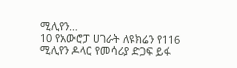ሚሊየን…
10 የአውሮፓ ሀገራት ለዩክሬን የ116 ሚሊየን ዶላር የመሳሪያ ድጋፍ ይፋ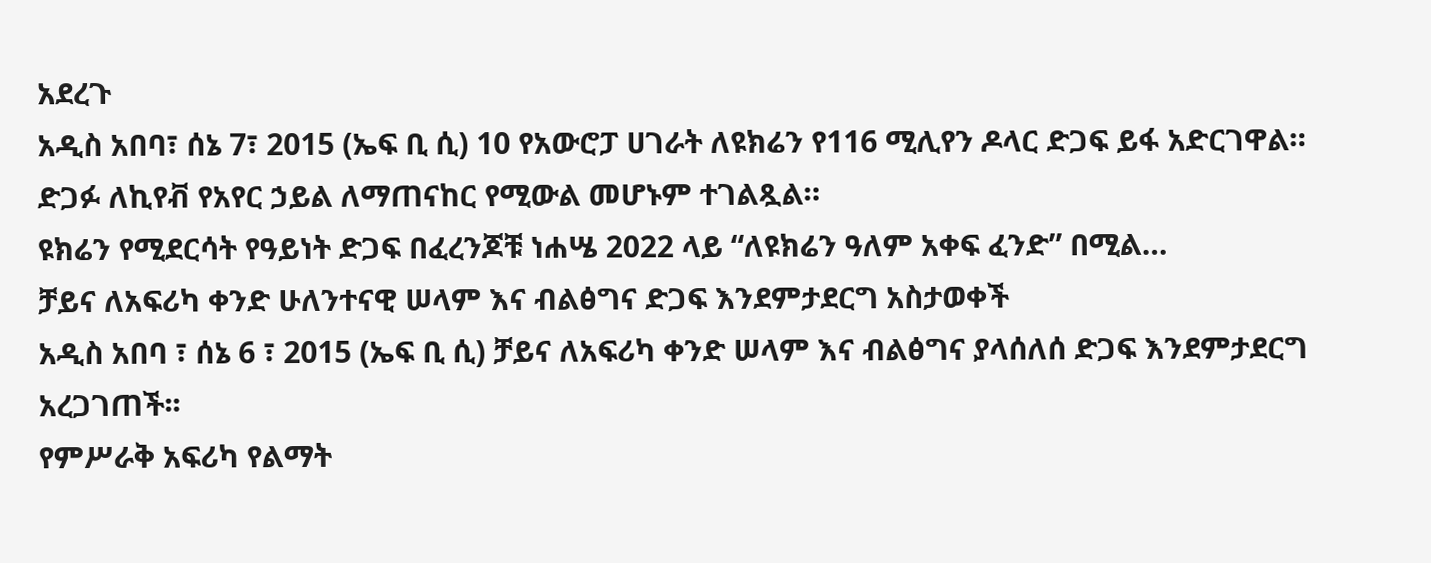አደረጉ
አዲስ አበባ፣ ሰኔ 7፣ 2015 (ኤፍ ቢ ሲ) 10 የአውሮፓ ሀገራት ለዩክሬን የ116 ሚሊየን ዶላር ድጋፍ ይፋ አድርገዋል።
ድጋፉ ለኪየቭ የአየር ኃይል ለማጠናከር የሚውል መሆኑም ተገልጿል።
ዩክሬን የሚደርሳት የዓይነት ድጋፍ በፈረንጆቹ ነሐሤ 2022 ላይ “ለዩክሬን ዓለም አቀፍ ፈንድ” በሚል…
ቻይና ለአፍሪካ ቀንድ ሁለንተናዊ ሠላም እና ብልፅግና ድጋፍ እንደምታደርግ አስታወቀች
አዲስ አበባ ፣ ሰኔ 6 ፣ 2015 (ኤፍ ቢ ሲ) ቻይና ለአፍሪካ ቀንድ ሠላም እና ብልፅግና ያላሰለሰ ድጋፍ እንደምታደርግ አረጋገጠች፡፡
የምሥራቅ አፍሪካ የልማት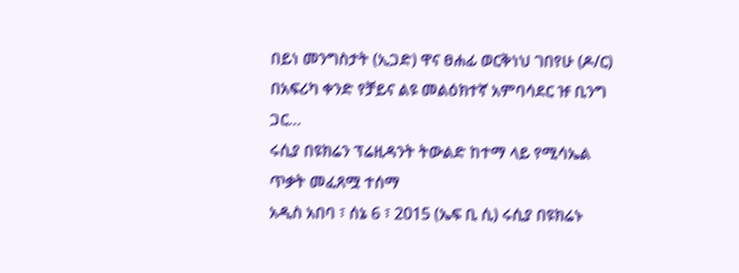በይነ መንግስታት (ኢጋድ) ዋና ፀሐፊ ወርቅነህ ገበየሁ (ዶ/ር) በአፍሪካ ቀንድ የቻይና ልዩ መልዕክተኛ አምባሳደር ዡ ቢንግ ጋር…
ሩሲያ በዩክሬን ፕሬዚዳንት ትውልድ ከተማ ላይ የሚሳኤል ጥቃት መፈጸሟ ተሰማ
አዲስ አበባ ፣ ሰኔ 6 ፣ 2015 (ኤፍ ቢ ሲ) ሩሲያ በዩክሬኑ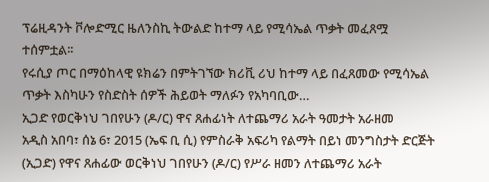ፕሬዚዳንት ቮሎድሚር ዜለንስኪ ትውልድ ከተማ ላይ የሚሳኤል ጥቃት መፈጸሟ ተሰምቷል፡፡
የሩሲያ ጦር በማዕከላዊ ዩክሬን በምትገኘው ክሪቪ ሪህ ከተማ ላይ በፈጸመው የሚሳኤል ጥቃት እስካሁን የስድስት ሰዎች ሕይወት ማለፉን የአካባቢው…
ኢጋድ የወርቅነህ ገበየሁን (ዶ/ር) ዋና ጸሐፊነት ለተጨማሪ አራት ዓመታት አራዘመ
አዲስ አበባ፣ ሰኔ 6፣ 2015 (ኤፍ ቢ ሲ) የምስራቅ አፍሪካ የልማት በይነ መንግስታት ድርጅት (ኢጋድ) የዋና ጸሐፊው ወርቅነህ ገበየሁን (ዶ/ር) የሥራ ዘመን ለተጨማሪ አራት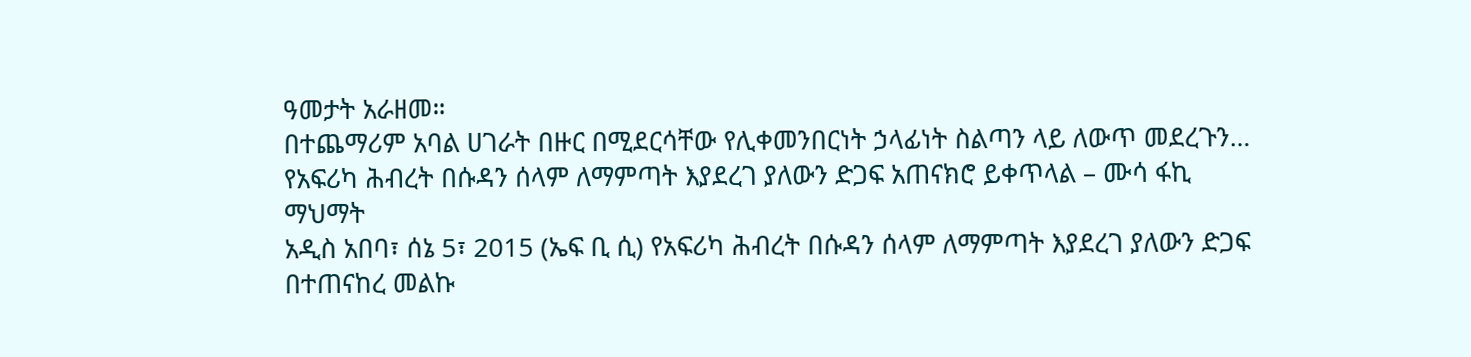ዓመታት አራዘመ።
በተጨማሪም አባል ሀገራት በዙር በሚደርሳቸው የሊቀመንበርነት ኃላፊነት ስልጣን ላይ ለውጥ መደረጉን…
የአፍሪካ ሕብረት በሱዳን ሰላም ለማምጣት እያደረገ ያለውን ድጋፍ አጠናክሮ ይቀጥላል – ሙሳ ፋኪ ማህማት
አዲስ አበባ፣ ሰኔ 5፣ 2015 (ኤፍ ቢ ሲ) የአፍሪካ ሕብረት በሱዳን ሰላም ለማምጣት እያደረገ ያለውን ድጋፍ በተጠናከረ መልኩ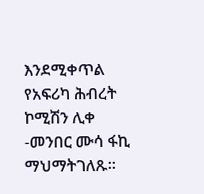እንደሚቀጥል የአፍሪካ ሕብረት ኮሚሽን ሊቀ -መንበር ሙሳ ፋኪ ማህማትገለጹ።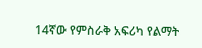14ኛው የምስራቅ አፍሪካ የልማት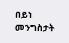በይነ መንግስታት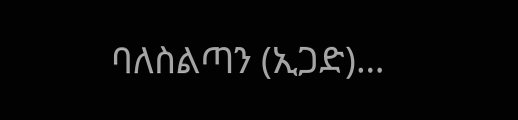ባለስልጣን (ኢጋድ)…